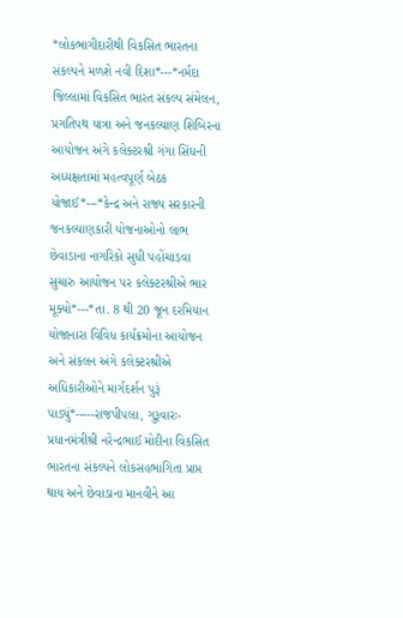*લોકભાગીદારીથી વિકસિત ભારતના સંકલ્પને મળશે નવી દિશા*---*નર્મદા જિલ્લામાં વિકસિત ભારત સંકલ્પ સંમેલન, પ્રગતિપથ યાત્રા અને જનકલ્યાણ શિબિરના આયોજન અંગે કલેક્ટરશ્રી ગંગા સિંઘની અધ્યક્ષતામાં મહત્વપૂર્ણ બેઠક યોજાઈ*---*કેન્દ્ર અને રાજ્ય સરકારની જનકલ્યાણકારી યોજનાઓનો લાભ છેવાડાના નાગરિકો સુધી પહોંચાડવા સુચારુ આયોજન પર કલેક્ટરશ્રીએ ભાર મૂક્યો*---*તા. 8 થી 20 જૂન દરમિયાન યોજાનારા વિવિધ કાર્યક્રમોના આયોજન અને સંકલન અંગે કલેક્ટરશ્રીએ અધિકારીઓને માર્ગદર્શન પુરૂં પાડ્યું*-----રાજપીપલા, ગુરૂવારઃ- પ્રધાનમંત્રીશ્રી નરેન્દ્રભાઈ મોદીના વિકસિત ભારતના સંકલ્પને લોકસહભાગિતા પ્રાપ્ત થાય અને છેવાડાના માનવીને આ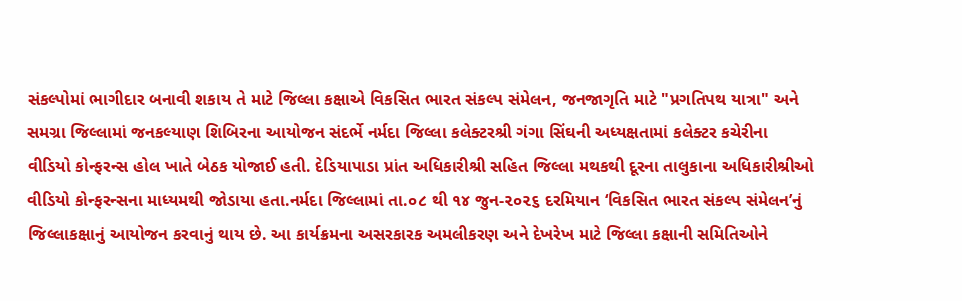સંકલ્પોમાં ભાગીદાર બનાવી શકાય તે માટે જિલ્લા કક્ષાએ વિકસિત ભારત સંકલ્પ સંમેલન, જનજાગૃતિ માટે "પ્રગતિપથ યાત્રા" અને સમગ્રા જિલ્લામાં જનકલ્યાણ શિબિરના આયોજન સંદર્ભે નર્મદા જિલ્લા કલેક્ટરશ્રી ગંગા સિંઘની અધ્યક્ષતામાં કલેક્ટર કચેરીના વીડિયો કોન્ફરન્સ હોલ ખાતે બેઠક યોજાઈ હતી. દેડિયાપાડા પ્રાંત અધિકારીશ્રી સહિત જિલ્લા મથકથી દૂરના તાલુકાના અધિકારીશ્રીઓ વીડિયો કોન્ફરન્સના માધ્યમથી જોડાયા હતા.નર્મદા જિલ્લામાં તા.૦૮ થી ૧૪ જુન-૨૦૨૬ દરમિયાન ‘વિકસિત ભારત સંકલ્પ સંમેલન’નું જિલ્લાકક્ષાનું આયોજન કરવાનું થાય છે. આ કાર્યક્રમના અસરકારક અમલીકરણ અને દેખરેખ માટે જિલ્લા કક્ષાની સમિતિઓને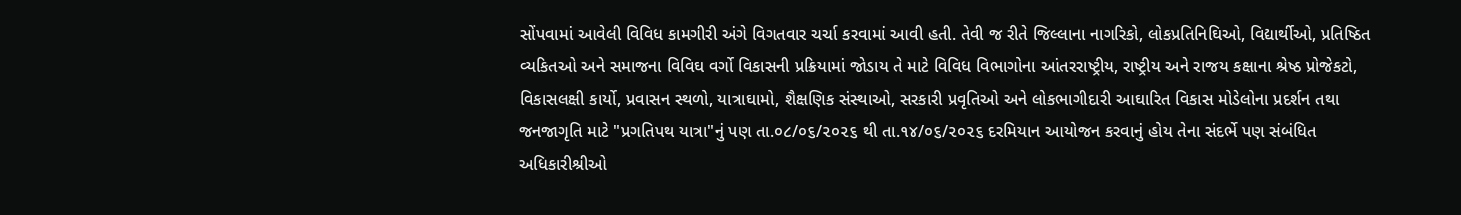સોંપવામાં આવેલી વિવિધ કામગીરી અંગે વિગતવાર ચર્ચા કરવામાં આવી હતી. તેવી જ રીતે જિલ્લાના નાગરિકો, લોકપ્રતિનિઘિઓ, વિદ્યાર્થીઓ, પ્રતિષ્ઠિત વ્યકિતઓ અને સમાજના વિવિઘ વર્ગો વિકાસની પ્રક્રિયામાં જોડાય તે માટે વિવિધ વિભાગોના આંતરરાષ્ટ્રીય, રાષ્ટ્રીય અને રાજય કક્ષાના શ્રેષ્ઠ પ્રોજેકટો, વિકાસલક્ષી કાર્યો, પ્રવાસન સ્થળો, યાત્રાઘામો, શૈક્ષણિક સંસ્થાઓ, સરકારી પ્રવૃતિઓ અને લોકભાગીદારી આઘારિત વિકાસ મોડેલોના પ્રદર્શન તથા જનજાગૃતિ માટે "પ્રગતિપથ યાત્રા"નું પણ તા.૦૮/૦૬/૨૦૨૬ થી તા.૧૪/૦૬/૨૦૨૬ દરમિયાન આયોજન કરવાનું હોય તેના સંદર્ભે પણ સંબંધિત અધિકારીશ્રીઓ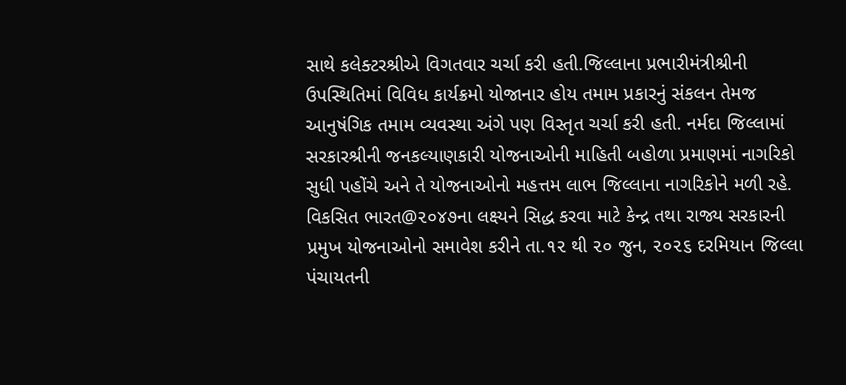સાથે કલેક્ટરશ્રીએ વિગતવાર ચર્ચા કરી હતી.જિલ્લાના પ્રભારીમંત્રીશ્રીની ઉપસ્થિતિમાં વિવિધ કાર્યક્રમો યોજાનાર હોય તમામ પ્રકારનું સંકલન તેમજ આનુષંગિક તમામ વ્યવસ્થા અંગે પણ વિસ્તૃત ચર્ચા કરી હતી. નર્મદા જિલ્લામાં સરકારશ્રીની જનકલ્યાણકારી યોજનાઓની માહિતી બહોળા પ્રમાણમાં નાગરિકો સુધી પહોંચે અને તે યોજનાઓનો મહત્તમ લાભ જિલ્લાના નાગરિકોને મળી રહે. વિકસિત ભારત@૨૦૪૭ના લક્ષ્યને સિદ્ધ કરવા માટે કેન્દ્ર તથા રાજ્ય સરકારની પ્રમુખ યોજનાઓનો સમાવેશ કરીને તા.૧૨ થી ૨૦ જુન, ૨૦૨૬ દરમિયાન જિલ્લા પંચાયતની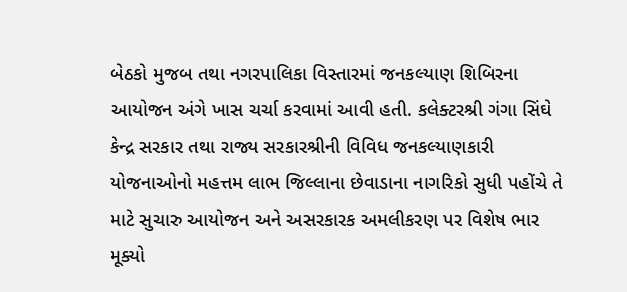બેઠકો મુજબ તથા નગરપાલિકા વિસ્તારમાં જનકલ્યાણ શિબિરના આયોજન અંગે ખાસ ચર્ચા કરવામાં આવી હતી. કલેક્ટરશ્રી ગંગા સિંઘે કેન્દ્ર સરકાર તથા રાજ્ય સરકારશ્રીની વિવિધ જનકલ્યાણકારી યોજનાઓનો મહત્તમ લાભ જિલ્લાના છેવાડાના નાગરિકો સુધી પહોંચે તે માટે સુચારુ આયોજન અને અસરકારક અમલીકરણ પર વિશેષ ભાર મૂક્યો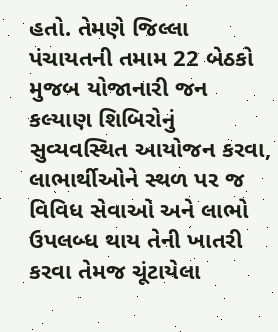હતો. તેમણે જિલ્લા પંચાયતની તમામ 22 બેઠકો મુજબ યોજાનારી જન કલ્યાણ શિબિરોનું સુવ્યવસ્થિત આયોજન કરવા, લાભાર્થીઓને સ્થળ પર જ વિવિધ સેવાઓ અને લાભો ઉપલબ્ધ થાય તેની ખાતરી કરવા તેમજ ચૂંટાયેલા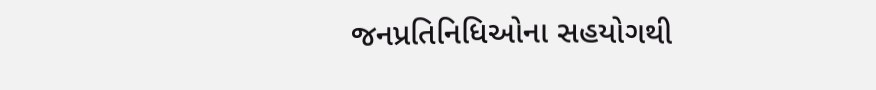જનપ્રતિનિધિઓના સહયોગથી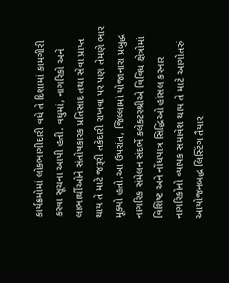કાર્યક્રમોમાં લોકભાગીદારી વધે તે દિશામાં કામગીરી કરવા સૂચના આપી હતી. વધુમાં, નાગરિકો અને લાભાર્થીઓને સંતોષકારક પ્રતિસાદ તથા સેવા પ્રાપ્ત થાય તે માટે જરૂરી તકેદારી રાખવા પર પણ તેમણે ભાર મૂક્યો હતો.આ ઉપરાંત, જિલ્લામાં યોજાનારા પ્રબુદ્ધ નાગરિક સંમેલન સંદર્ભે કલેક્ટરશ્રીએ વિવિધ ક્ષેત્રોમાં વિશિષ્ટ અને નોંધપાત્ર સિદ્ધિઓ હાંસલ કરનાર નાગરિકોનો વ્યાપક સમાવેશ થાય તે માટે આગોતરું આયોજનબદ્ધ લિસ્ટિંગ તૈયાર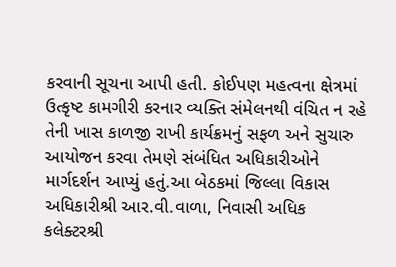કરવાની સૂચના આપી હતી. કોઈપણ મહત્વના ક્ષેત્રમાં ઉત્કૃષ્ટ કામગીરી કરનાર વ્યક્તિ સંમેલનથી વંચિત ન રહે તેની ખાસ કાળજી રાખી કાર્યક્રમનું સફળ અને સુચારુ આયોજન કરવા તેમણે સંબંધિત અધિકારીઓને માર્ગદર્શન આપ્યું હતું.આ બેઠકમાં જિલ્લા વિકાસ અધિકારીશ્રી આર.વી.વાળા, નિવાસી અધિક કલેક્ટરશ્રી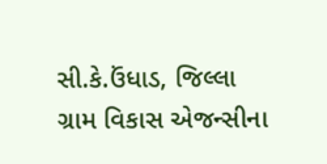સી.કે.ઉંધાડ, જિલ્લા ગ્રામ વિકાસ એજન્સીના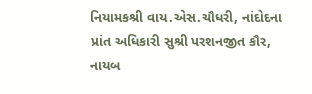નિયામકશ્રી વાય.એસ.ચૌધરી, નાંદોદના પ્રાંત અધિકારી સુશ્રી પરશનજીત કૌર, નાયબ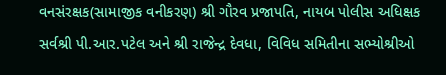વનસંરક્ષક(સામાજીક વનીકરણ) શ્રી ગૌરવ પ્રજાપતિ, નાયબ પોલીસ અધિક્ષક સર્વશ્રી પી.આર.પટેલ અને શ્રી રાજેન્દ્ર દેવધા, વિવિધ સમિતીના સભ્યોશ્રીઓ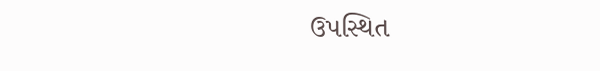ઉપસ્થિત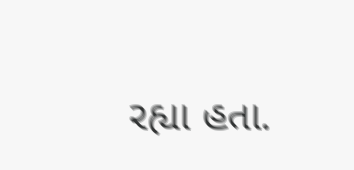રહ્યા હતા.